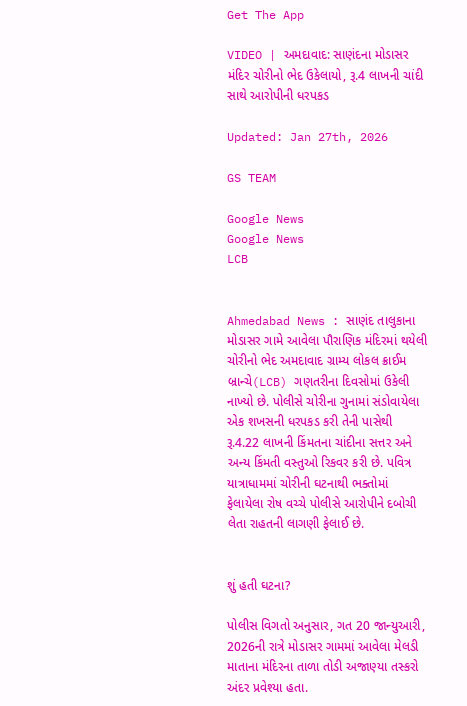Get The App

VIDEO | અમદાવાદ: સાણંદના મોડાસર મંદિર ચોરીનો ભેદ ઉકેલાયો, રૂ.4 લાખની ચાંદી સાથે આરોપીની ધરપકડ

Updated: Jan 27th, 2026

GS TEAM

Google News
Google News
LCB


Ahmedabad News : સાણંદ તાલુકાના મોડાસર ગામે આવેલા પૌરાણિક મંદિરમાં થયેલી ચોરીનો ભેદ અમદાવાદ ગ્રામ્ય લોકલ ક્રાઈમ બ્રાન્ચે(LCB) ગણતરીના દિવસોમાં ઉકેલી નાખ્યો છે. પોલીસે ચોરીના ગુનામાં સંડોવાયેલા એક શખસની ધરપકડ કરી તેની પાસેથી રૂ.4.22 લાખની કિંમતના ચાંદીના સત્તર અને અન્ય કિંમતી વસ્તુઓ રિકવર કરી છે. પવિત્ર યાત્રાધામમાં ચોરીની ઘટનાથી ભક્તોમાં ફેલાયેલા રોષ વચ્ચે પોલીસે આરોપીને દબોચી લેતા રાહતની લાગણી ફેલાઈ છે.


શું હતી ઘટના?

પોલીસ વિગતો અનુસાર, ગત 20 જાન્યુઆરી, 2026ની રાત્રે મોડાસર ગામમાં આવેલા મેલડી માતાના મંદિરના તાળા તોડી અજાણ્યા તસ્કરો અંદર પ્રવેશ્યા હતા.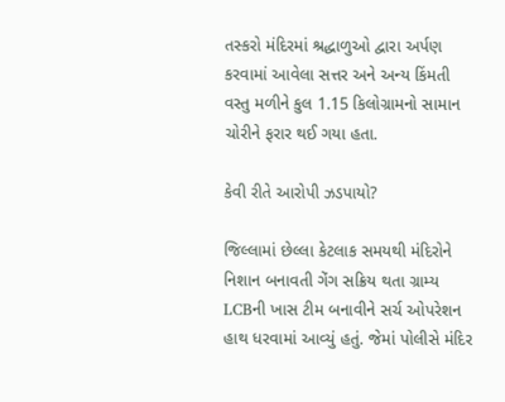તસ્કરો મંદિરમાં શ્રદ્ધાળુઓ દ્વારા અર્પણ કરવામાં આવેલા સત્તર અને અન્ય કિંમતી વસ્તુ મળીને કુલ 1.15 કિલોગ્રામનો સામાન ચોરીને ફરાર થઈ ગયા હતા.

કેવી રીતે આરોપી ઝડપાયો?

જિલ્લામાં છેલ્લા કેટલાક સમયથી મંદિરોને નિશાન બનાવતી ગેંગ સક્રિય થતા ગ્રામ્ય LCBની ખાસ ટીમ બનાવીને સર્ચ ઓપરેશન હાથ ધરવામાં આવ્યું હતું. જેમાં પોલીસે મંદિર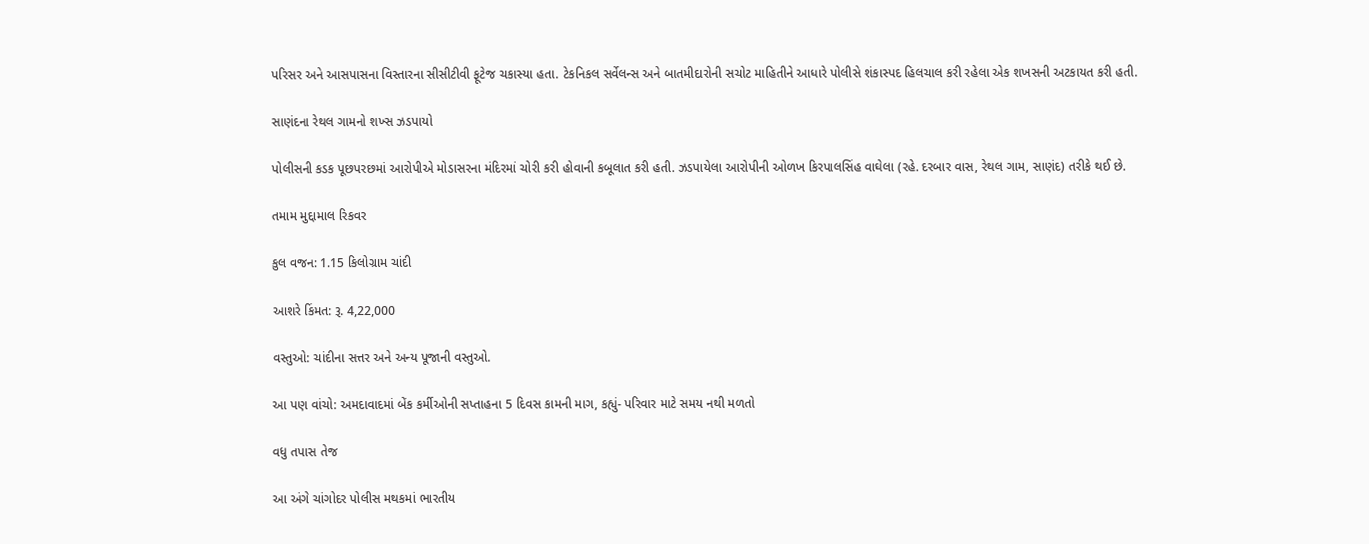પરિસર અને આસપાસના વિસ્તારના સીસીટીવી ફૂટેજ ચકાસ્યા હતા. ટેકનિકલ સર્વેલન્સ અને બાતમીદારોની સચોટ માહિતીને આધારે પોલીસે શંકાસ્પદ હિલચાલ કરી રહેલા એક શખસની અટકાયત કરી હતી.

સાણંદના રેથલ ગામનો શખ્સ ઝડપાયો

પોલીસની કડક પૂછપરછમાં આરોપીએ મોડાસરના મંદિરમાં ચોરી કરી હોવાની કબૂલાત કરી હતી. ઝડપાયેલા આરોપીની ઓળખ કિરપાલસિંહ વાઘેલા (રહે. દરબાર વાસ, રેથલ ગામ, સાણંદ) તરીકે થઈ છે.

તમામ મુદ્દામાલ રિકવર

કુલ વજન: 1.15 કિલોગ્રામ ચાંદી

આશરે કિંમત: રૂ. 4,22,000

વસ્તુઓ: ચાંદીના સત્તર અને અન્ય પૂજાની વસ્તુઓ.

આ પણ વાંચો: અમદાવાદમાં બેંક કર્મીઓની સપ્તાહના 5 દિવસ કામની માગ, કહ્યું- પરિવાર માટે સમય નથી મળતો

વધુ તપાસ તેજ

આ અંગે ચાંગોદર પોલીસ મથકમાં ભારતીય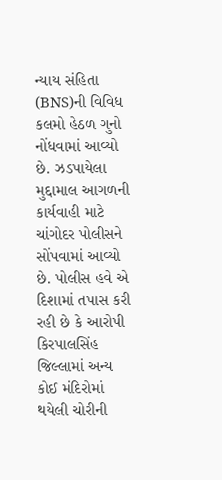ન્યાય સંહિતા (BNS)ની વિવિધ કલમો હેઠળ ગુનો નોંધવામાં આવ્યો છે. ઝડપાયેલા મુદ્દામાલ આગળની કાર્યવાહી માટે ચાંગોદર પોલીસને સોંપવામાં આવ્યો છે. પોલીસ હવે એ દિશામાં તપાસ કરી રહી છે કે આરોપી કિરપાલસિંહ જિલ્લામાં અન્ય કોઈ મંદિરોમાં થયેલી ચોરીની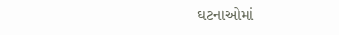ઘટનાઓમાં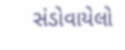સંડોવાયેલો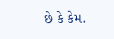છે કે કેમ.